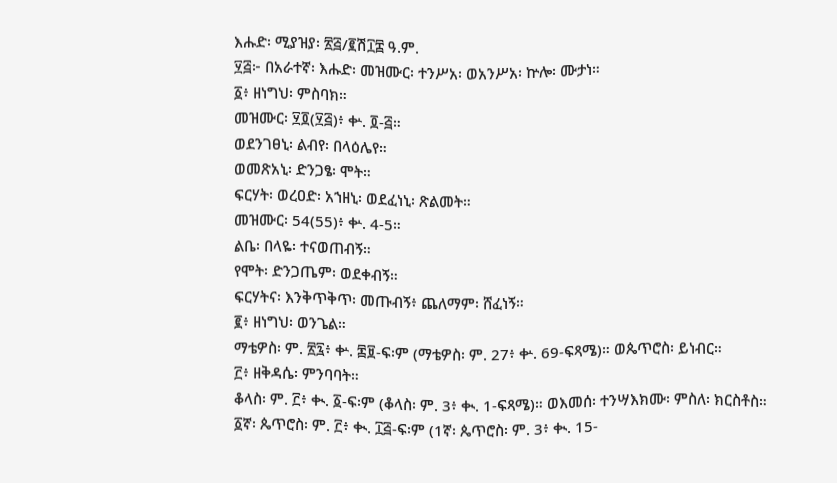እሑድ፡ ሚያዝያ፡ ፳፭/፪ሽ፲፰ ዓ.ም.
፶፭፦ በአራተኛ፡ እሑድ፡ መዝሙር፡ ተንሥአ፡ ወአንሥአ፡ ኵሎ፡ ሙታነ።
፩፥ ዘነግህ፡ ምስባክ።
መዝሙር፡ ፶፬(፶፭)፥ ቍ. ፬-፭።
ወደንገፀኒ፡ ልብየ፡ በላዕሌየ።
ወመጽአኒ፡ ድንጋፄ፡ ሞት።
ፍርሃት፡ ወረዐድ፡ አኀዘኒ፡ ወደፈነኒ፡ ጽልመት።
መዝሙር፡ 54(55)፥ ቍ. 4-5።
ልቤ፡ በላዬ፡ ተናወጠብኝ።
የሞት፡ ድንጋጤም፡ ወደቀብኝ።
ፍርሃትና፡ እንቅጥቅጥ፡ መጡብኝ፥ ጨለማም፡ ሸፈነኝ።
፪፥ ዘነግህ፡ ወንጌል።
ማቴዎስ፡ ም. ፳፯፥ ቍ. ፷፱-ፍ፡ም (ማቴዎስ፡ ም. 27፥ ቍ. 69-ፍጻሜ)። ወጴጥሮስ፡ ይነብር።
፫፥ ዘቅዳሴ፡ ምንባባት።
ቆላስ፡ ም. ፫፥ ቊ. ፩-ፍ፡ም (ቆላስ፡ ም. 3፥ ቊ. 1-ፍጻሜ)። ወእመሰ፡ ተንሣእክሙ፡ ምስለ፡ ክርስቶስ።
፩ኛ፡ ጴጥሮስ፡ ም. ፫፥ ቊ. ፲፭-ፍ፡ም (1ኛ፡ ጴጥሮስ፡ ም. 3፥ ቊ. 15-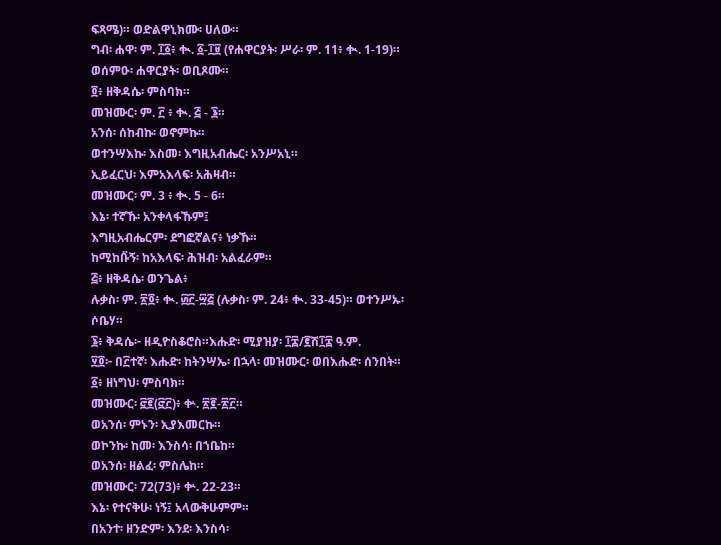ፍጻሜ)። ወድልዋኒክሙ፡ ሀለው።
ግብ፡ ሐዋ፡ ም. ፲፩፥ ቊ. ፩-፲፱ (የሐዋርያት፡ ሥራ፡ ም. 11፥ ቊ. 1-19)። ወሰምዑ፡ ሐዋርያት፡ ወቢጾሙ።
፬፥ ዘቅዳሴ፡ ምስባክ።
መዝሙር፡ ም. ፫ ፥ ቊ. ፭ - ፮።
አንሰ፡ ሰከብኩ፡ ወኖምኩ።
ወተንሣእኩ፡ እስመ፡ እግዚአብሔር፡ አንሥአኒ።
ኢይፈርህ፡ እምአእላፍ፡ አሕዛብ።
መዝሙር፡ ም. 3 ፥ ቊ. 5 - 6።
እኔ፡ ተኛኹ፡ አንቀላፋኹም፤
እግዚአብሔርም፡ ደግፎኛልና፥ ነቃኹ።
ከሚከቡ፟ኝ፡ ከአእላፍ፡ ሕዝብ፡ አልፈራም።
፭፥ ዘቅዳሴ፡ ወንጌል፥
ሉቃስ፡ ም. ፳፬፥ ቊ. ፴፫-፵፭ (ሉቃስ፡ ም. 24፥ ቊ. 33-45)። ወተንሥኡ፡ ሶቤሃ።
፮፥ ቅዳሴ፦ ዘዲዮስቆሮስ።እሑድ፡ ሚያዝያ፡ ፲፰/፪ሽ፲፰ ዓ.ም.
፶፬፦ በ፫ተኛ፡ እሑድ፡ ከትንሣኤ፡ በኋላ፡ መዝሙር፡ ወበእሑድ፡ ሰንበት።
፩፥ ዘነግህ፡ ምስባክ።
መዝሙር፡ ፸፪(፸፫)፥ ቍ. ፳፪-፳፫።
ወአንሰ፡ ምኑን፡ ኢያእመርኩ።
ወኮንኩ፡ ከመ፡ እንስሳ፡ በኀቤከ።
ወአንሰ፡ ዘልፈ፡ ምስሌከ።
መዝሙር፡ 72(73)፥ ቍ. 22-23።
እኔ፡ የተናቅሁ፡ ነኝ፤ አላውቅሁምም።
በአንተ፡ ዘንድም፡ እንደ፡ እንስሳ፡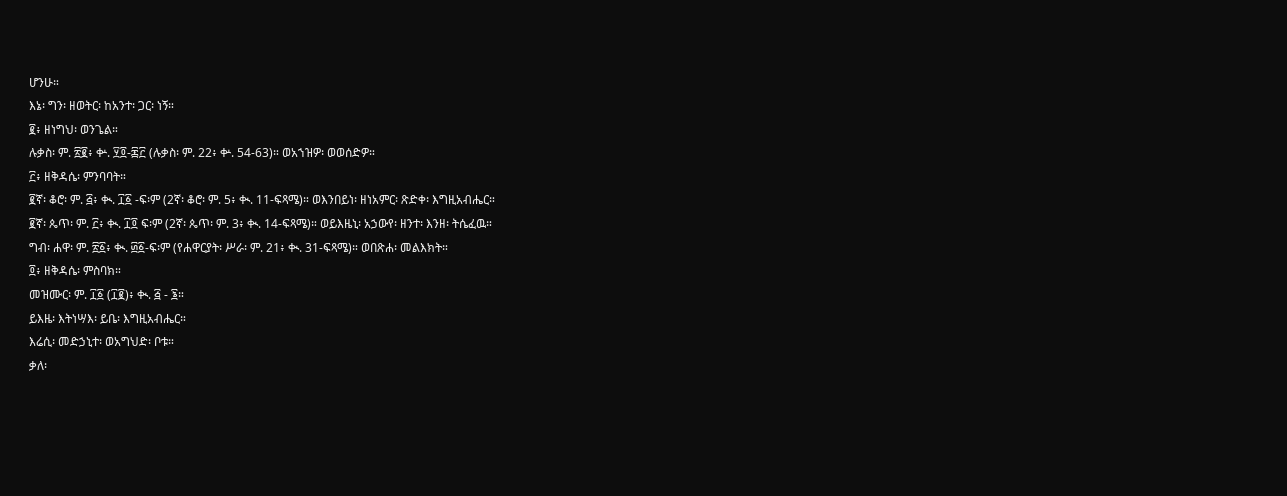ሆንሁ።
እኔ፡ ግን፡ ዘወትር፡ ከአንተ፡ ጋር፡ ነኝ።
፪፥ ዘነግህ፡ ወንጌል።
ሉቃስ፡ ም. ፳፪፥ ቍ. ፶፬-፷፫ (ሉቃስ፡ ም. 22፥ ቍ. 54-63)። ወአኀዝዎ፡ ወወሰድዎ።
፫፥ ዘቅዳሴ፡ ምንባባት።
፪ኛ፡ ቆሮ፡ ም. ፭፥ ቊ. ፲፩ -ፍ፡ም (2ኛ፡ ቆሮ፡ ም. 5፥ ቊ. 11-ፍጻሜ)። ወእንበይነ፡ ዘነአምር፡ ጽድቀ፡ እግዚአብሔር።
፪ኛ፡ ጴጥ፡ ም. ፫፥ ቊ. ፲፬ ፍ፡ም (2ኛ፡ ጴጥ፡ ም. 3፥ ቊ. 14-ፍጻሜ)። ወይእዜኒ፡ አኃውየ፡ ዘንተ፡ እንዘ፡ ትሴፈዉ።
ግብ፡ ሐዋ፡ ም. ፳፩፥ ቊ. ፴፩-ፍ፡ም (የሐዋርያት፡ ሥራ፡ ም. 21፥ ቊ. 31-ፍጻሜ)። ወበጽሐ፡ መልእክት።
፬፥ ዘቅዳሴ፡ ምስባክ።
መዝሙር፡ ም. ፲፩ (፲፪)፥ ቊ. ፭ - ፮።
ይእዜ፡ እትነሣእ፡ ይቤ፡ እግዚአብሔር።
እሬሲ፡ መድኃኒተ፡ ወአግህድ፡ ቦቱ።
ቃለ፡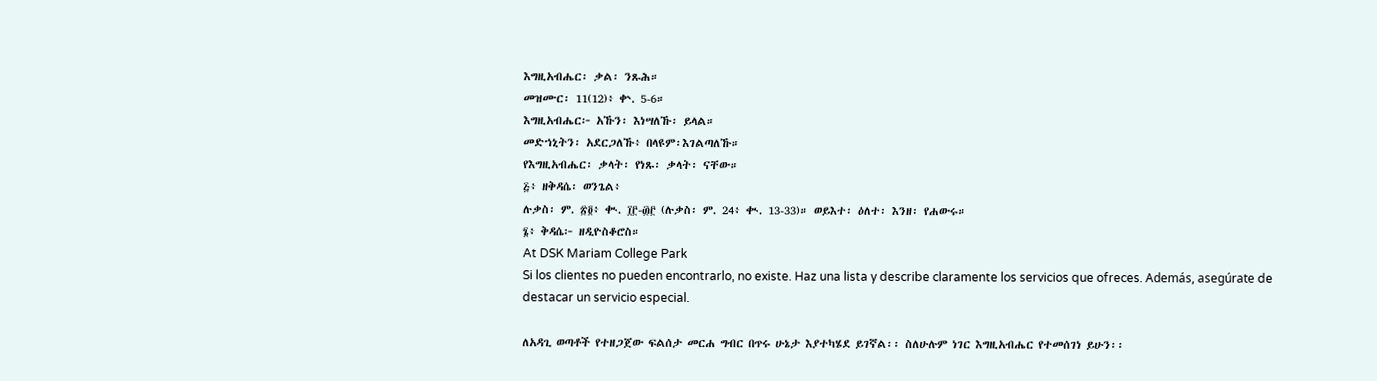እግዚአብሔር፡ ቃል፡ ንጹሕ።
መዝሙር፡ 11(12)፥ ቍ. 5-6።
እግዚአብሔር፦ አኹን፡ እነሣለኹ፡ ይላል።
መድኀኒትን፡ አደርጋለኹ፥ በላዩም፡እገልጣለኹ።
የእግዚአብሔር፡ ቃላት፡ የነጹ፡ ቃላት፡ ናቸው።
፭፥ ዘቅዳሴ፡ ወንጌል፥
ሉቃስ፡ ም. ፳፬፥ ቊ. ፲፫-፴፫ (ሉቃስ፡ ም. 24፥ ቊ. 13-33)። ወይእተ፡ ዕለተ፡ እንዘ፡ የሐውሩ።
፮፥ ቅዳሴ፦ ዘዲዮስቆሮስ።
At DSK Mariam College Park
Si los clientes no pueden encontrarlo, no existe. Haz una lista y describe claramente los servicios que ofreces. Además, asegúrate de destacar un servicio especial.

ለአዳጊ ወጣቶች የተዘጋጀው ፍልሰታ መርሐ ግብር በጥሩ ሁኔታ እያተካሄደ ይገኛል፡፡ ስለሁሉም ነገር እግዚአብሔር የተመሰገነ ይሁን፡፡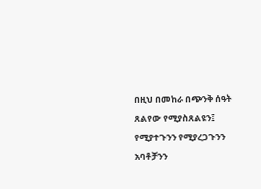በዚህ በመከራ በጭንቅ ሰዓት ጸልየው የሚያስጸልዩን፤ የሚያተጉንን የሚያረጋጉንን አባቶቻንን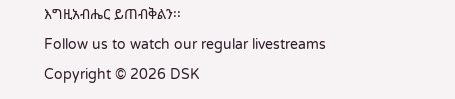እግዚአብሔር ይጠብቅልን፡፡
Follow us to watch our regular livestreams
Copyright © 2026 DSK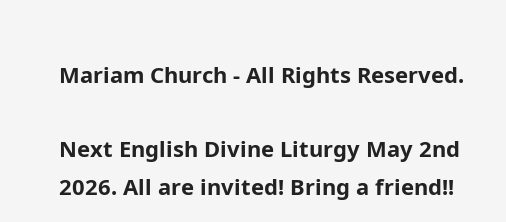Mariam Church - All Rights Reserved.

Next English Divine Liturgy May 2nd 2026. All are invited! Bring a friend!!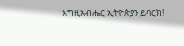እግዚአብሔር ኢትዮጵያን ይባርክ!